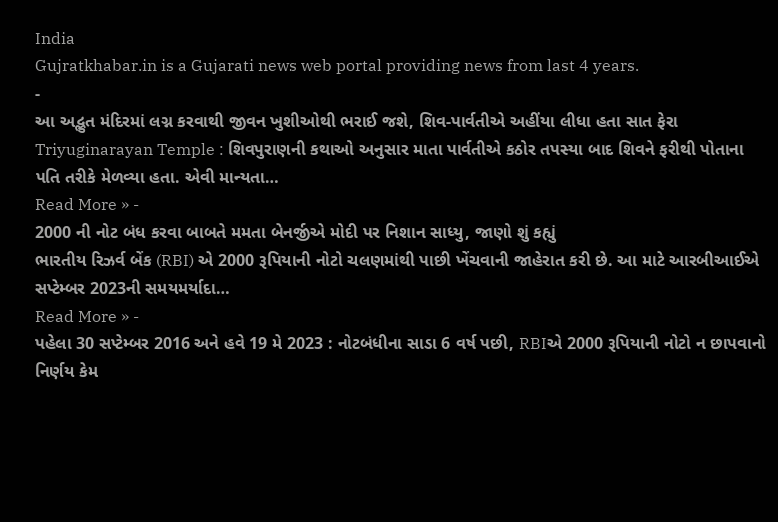India
Gujratkhabar.in is a Gujarati news web portal providing news from last 4 years.
-
આ અદ્ભુત મંદિરમાં લગ્ન કરવાથી જીવન ખુશીઓથી ભરાઈ જશે, શિવ-પાર્વતીએ અહીંયા લીધા હતા સાત ફેરા
Triyuginarayan Temple : શિવપુરાણની કથાઓ અનુસાર માતા પાર્વતીએ કઠોર તપસ્યા બાદ શિવને ફરીથી પોતાના પતિ તરીકે મેળવ્યા હતા. એવી માન્યતા…
Read More » -
2000 ની નોટ બંધ કરવા બાબતે મમતા બેનર્જીએ મોદી પર નિશાન સાધ્યુ, જાણો શું કહ્યું
ભારતીય રિઝર્વ બેંક (RBI) એ 2000 રૂપિયાની નોટો ચલણમાંથી પાછી ખેંચવાની જાહેરાત કરી છે. આ માટે આરબીઆઈએ સપ્ટેમ્બર 2023ની સમયમર્યાદા…
Read More » -
પહેલા 30 સપ્ટેમ્બર 2016 અને હવે 19 મે 2023 : નોટબંધીના સાડા 6 વર્ષ પછી, RBIએ 2000 રૂપિયાની નોટો ન છાપવાનો નિર્ણય કેમ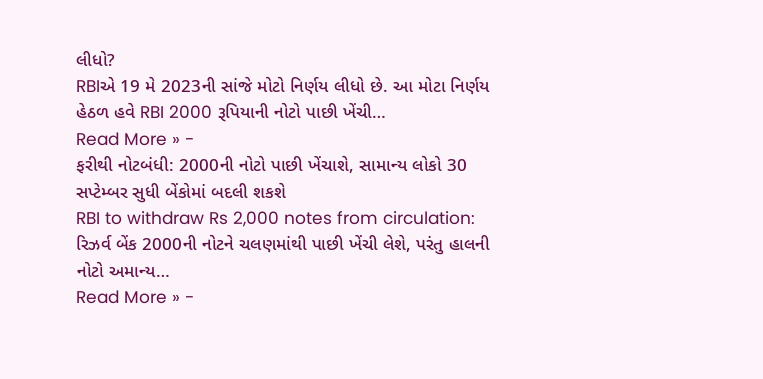લીધો?
RBIએ 19 મે 2023ની સાંજે મોટો નિર્ણય લીધો છે. આ મોટા નિર્ણય હેઠળ હવે RBI 2000 રૂપિયાની નોટો પાછી ખેંચી…
Read More » -
ફરીથી નોટબંધી: 2000ની નોટો પાછી ખેંચાશે, સામાન્ય લોકો 30 સપ્ટેમ્બર સુધી બેંકોમાં બદલી શકશે
RBI to withdraw Rs 2,000 notes from circulation: રિઝર્વ બેંક 2000ની નોટને ચલણમાંથી પાછી ખેંચી લેશે, પરંતુ હાલની નોટો અમાન્ય…
Read More » -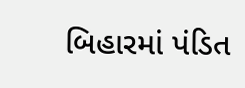બિહારમાં પંડિત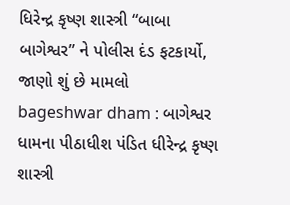ધિરેન્દ્ર કૃષ્ણ શાસ્ત્રી “બાબા બાગેશ્વર” ને પોલીસ દંડ ફટકાર્યો, જાણો શું છે મામલો
bageshwar dham : બાગેશ્વર ધામના પીઠાધીશ પંડિત ધીરેન્દ્ર કૃષ્ણ શાસ્ત્રી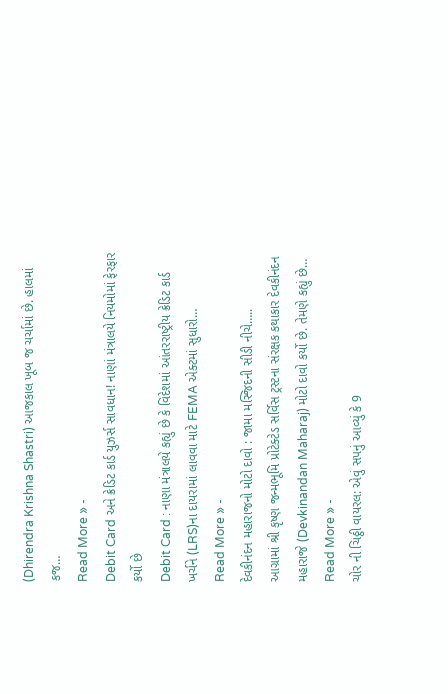(Dhirendra Krishna Shastri) આજકાલ ખૂબ જ ચર્ચામાં છે. હાલમાં કજ…
Read More » -
Debit Card અને ક્રેડિટ કાર્ડ યુઝર્સ સાવધાન! નાણાં મંત્રાલયે નિયમોમાં ફેરફાર કર્યો છે
Debit Card : નાણા મંત્રાલયે કહ્યું છે કે વિદેશમાં આંતરરાષ્ટ્રીય ક્રેડિટ કાર્ડ ખર્ચને (LRS)ના દાયરામાં લાવવા માટે FEMA એક્ટમાં સુધારો…
Read More » -
દેવકીનંદન મહારાજનો મોટો દાવો : જામા મસ્જિદની સીડી નીચે…..
આગ્રામાં શ્રી કૃષ્ણ જન્મભૂમિ પ્રોટેક્ટેડ સર્વિસ ટ્રસ્ટના સંરક્ષક કથાકાર દેવકીનંદન મહારાજે (Devkinandan Maharaj) મોટો દાવો કર્યો છે. તેમણે કહ્યું છે…
Read More » -
ચોર ની ચિઠ્ઠી વાયરલ: એવું સપનું આવ્યું કે 9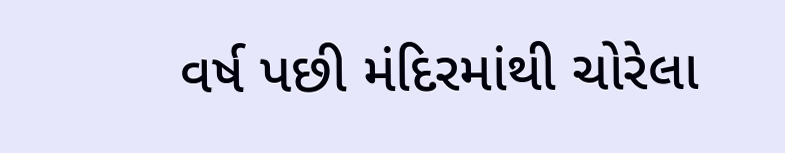વર્ષ પછી મંદિરમાંથી ચોરેલા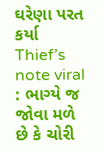ઘરેણા પરત કર્યા
Thief’s note viral : ભાગ્યે જ જોવા મળે છે કે ચોરી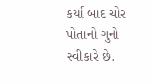કર્યા બાદ ચોર પોતાનો ગુનો સ્વીકારે છે.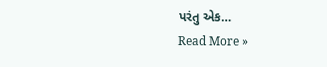પરંતુ એક…
Read More »